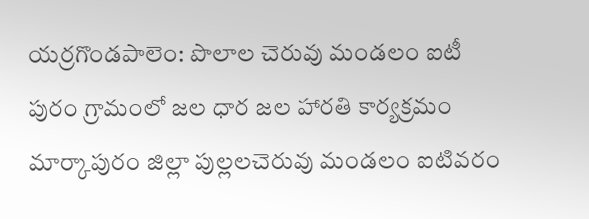యర్రగొండపాలెం: పొలాల చెరువు మండలం ఐటీ పురం గ్రామంలో జల ధార జల హారతి కార్యక్రమం
మార్కాపురం జిల్లా పుల్లలచెరువు మండలం ఐటివరం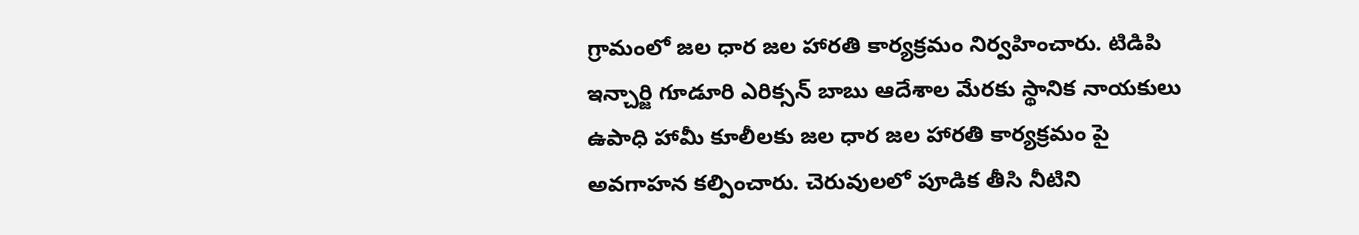గ్రామంలో జల ధార జల హారతి కార్యక్రమం నిర్వహించారు. టిడిపి ఇన్చార్జి గూడూరి ఎరిక్సన్ బాబు ఆదేశాల మేరకు స్థానిక నాయకులు ఉపాధి హామీ కూలీలకు జల ధార జల హారతి కార్యక్రమం పై అవగాహన కల్పించారు. చెరువులలో పూడిక తీసి నీటిని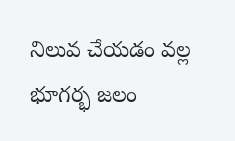నిలువ చేయడం వల్ల భూగర్భ జలం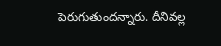పెరుగుతుందన్నారు. దీనివల్ల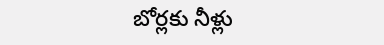బోర్లకు నీళ్లు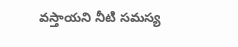వస్తాయని నీటి సమస్య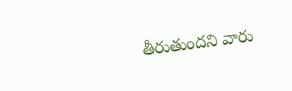తీరుతుందని వారు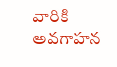వారికి అవగాహన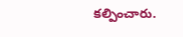కల్పించారు.